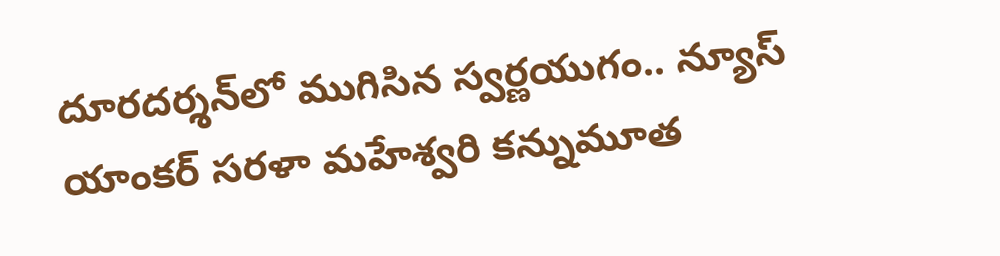దూరదర్శన్‌లో ముగిసిన స్వర్ణయుగం.. న్యూస్ యాంకర్ సరళా మహేశ్వరి కన్నుమూత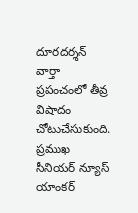దూరదర్శన్ వార్తా ప్రపంచంలో తీవ్ర విషాదం చోటుచేసుకుంది. ప్రముఖ సీనియర్ న్యూస్ యాంకర్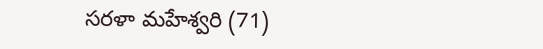సరళా మహేశ్వరి (71)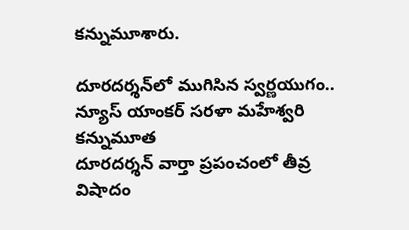కన్నుమూశారు.

దూరదర్శన్‌లో ముగిసిన స్వర్ణయుగం.. న్యూస్ యాంకర్ సరళా మహేశ్వరి కన్నుమూత
దూరదర్శన్ వార్తా ప్రపంచంలో తీవ్ర విషాదం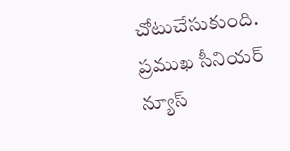చోటుచేసుకుంది. ప్రముఖ సీనియర్ న్యూస్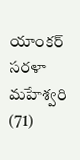యాంకర్ సరళా మహేశ్వరి (71)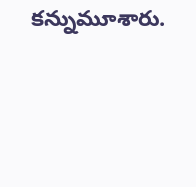కన్నుమూశారు.